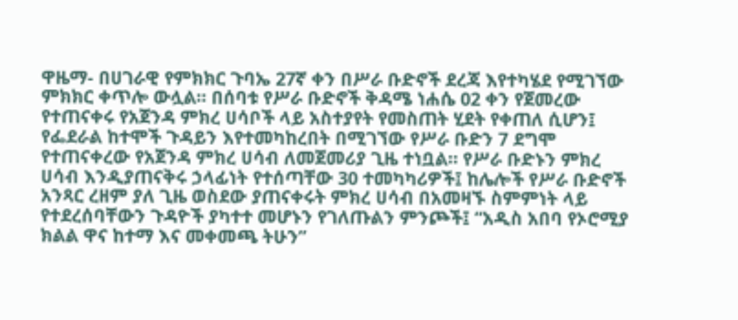ዋዜማ- በሀገራዊ የምክክር ጉባኤ 27ኛ ቀን በሥራ ቡድኖች ደረጃ እየተካሄደ የሚገኘው ምክክር ቀጥሎ ውሏል። በሰባቱ የሥራ ቡድኖች ቅዳሜ ነሐሴ 02 ቀን የጀመረው የተጠናቀሩ የአጀንዳ ምክረ ሀሳቦች ላይ አስተያየት የመስጠት ሂደት የቀጠለ ሲሆን፤ የፌደራል ከተሞች ጉዳይን እየተመካከረበት በሚገኘው የሥራ ቡድን 7 ደግሞ የተጠናቀረው የአጀንዳ ምክረ ሀሳብ ለመጀመሪያ ጊዜ ተነቧል። የሥራ ቡድኑን ምክረ ሀሳብ እንዲያጠናቅሩ ኃላፊነት የተሰጣቸው 30 ተመካካሪዎች፤ ከሌሎች የሥራ ቡድኖች አንጻር ረዘም ያለ ጊዜ ወስደው ያጠናቀሩት ምክረ ሀሳብ በአመዛኙ ስምምነት ላይ የተደረሰባቸውን ጉዳዮች ያካተተ መሆኑን የገለጡልን ምንጮች፤ “አዲስ አበባ የኦሮሚያ ክልል ዋና ከተማ እና መቀመጫ ትሁን”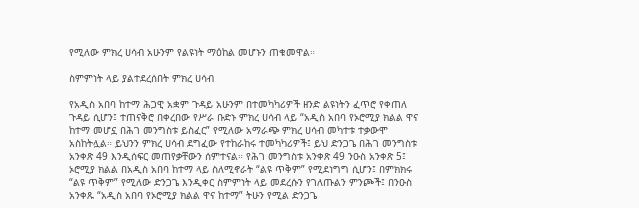የሚለው ምክረ ሀሳብ አሁንም የልዩነት ማዕከል መሆኑን ጠቁመዋል።

ስምምነት ላይ ያልተደረሰበት ምክረ ሀሳብ

የአዲስ አበባ ከተማ ሕጋዊ አቋም ጉዳይ አሁንም በተመካካሪዎች ዘንድ ልዩነትን ፈጥሮ የቀጠለ ጉዳይ ሲሆን፤ ተጠናቅሮ በቀረበው የሥራ ቡድኑ ምክረ ሀሳብ ላይ “አዲስ አበባ የኦሮሚያ ክልል ዋና ከተማ መሆኗ በሕገ መንግስቱ ይስፈር” የሚለው አማራጭ ምክረ ሀሳብ መካተቱ ተቃውሞ አስከትሏል። ይህንን ምክረ ሀሳብ ደግፈው የተከራከሩ ተመካካሪዎች፤ ይህ ድንጋጌ በሕገ መንግስቱ አንቀጽ 49 እንዲሰፍር መጠየቃቸውን ሰምተናል። የሕገ መንግስቱ አንቀጽ 49 ንዑስ አንቀጽ 5፤ ኦሮሚያ ክልል በአዲስ አበባ ከተማ ላይ ስለሚኖራት “ልዩ ጥቅም” የሚደነግግ ሲሆን፤ በምክክሩ “ልዩ ጥቅም” የሚለው ድንጋጌ እንዲቀር ስምምነት ላይ መደረሱን የገለጡልን ምንጮች፤ በንዑስ አንቀጹ “አዲስ አበባ የኦሮሚያ ክልል ዋና ከተማ” ትሁን የሚል ድንጋጌ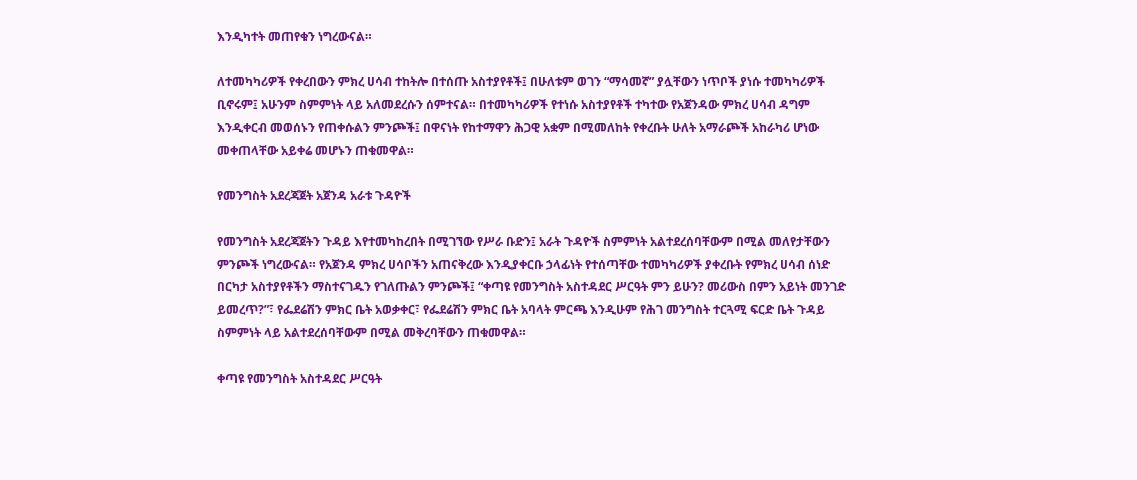እንዲካተት መጠየቁን ነግረውናል።

ለተመካካሪዎች የቀረበውን ምክረ ሀሳብ ተከትሎ በተሰጡ አስተያየቶች፤ በሁለቱም ወገን “ማሳመኛ” ያሏቸውን ነጥቦች ያነሱ ተመካካሪዎች ቢኖሩም፤ አሁንም ስምምነት ላይ አለመደረሱን ሰምተናል። በተመካካሪዎች የተነሱ አስተያየቶች ተካተው የአጀንዳው ምክረ ሀሳብ ዳግም እንዲቀርብ መወሰኑን የጠቀሱልን ምንጮች፤ በዋናነት የከተማዋን ሕጋዊ አቋም በሚመለከት የቀረቡት ሁለት አማራጮች አከራካሪ ሆነው መቀጠላቸው አይቀሬ መሆኑን ጠቁመዋል።

የመንግስት አደረጃጀት አጀንዳ አራቱ ጉዳዮች

የመንግስት አደረጃጀትን ጉዳይ እየተመካከረበት በሚገኘው የሥራ ቡድን፤ አራት ጉዳዮች ስምምነት አልተደረሰባቸውም በሚል መለየታቸውን ምንጮች ነግረውናል። የአጀንዳ ምክረ ሀሳቦችን አጠናቅረው እንዲያቀርቡ ኃላፊነት የተሰጣቸው ተመካካሪዎች ያቀረቡት የምክረ ሀሳብ ሰነድ በርካታ አስተያየቶችን ማስተናገዱን የገለጡልን ምንጮች፤ “ቀጣዩ የመንግስት አስተዳደር ሥርዓት ምን ይሁን? መሪውስ በምን አይነት መንገድ ይመረጥ?”፣ የፌደሬሽን ምክር ቤት አወቃቀር፣ የፌደሬሽን ምክር ቤት አባላት ምርጫ እንዲሁም የሕገ መንግስት ተርጓሚ ፍርድ ቤት ጉዳይ ስምምነት ላይ አልተደረሰባቸውም በሚል መቅረባቸውን ጠቁመዋል።

ቀጣዩ የመንግስት አስተዳደር ሥርዓት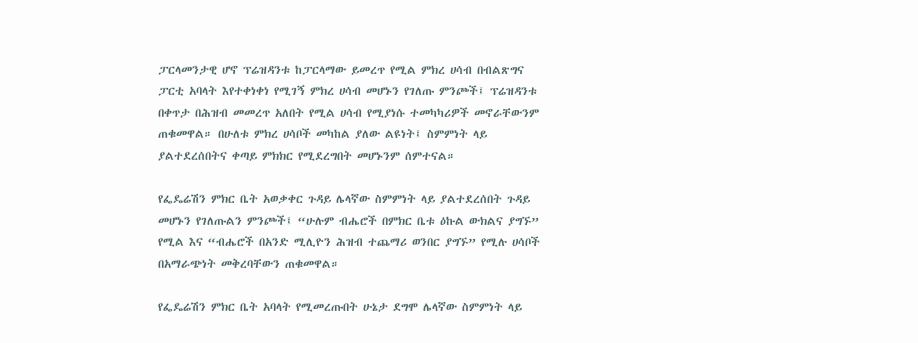ፓርላመንታዊ ሆኖ ፕሬዝዳንቱ ከፓርላማው ይመረጥ የሚል ምክረ ሀሳብ በብልጽግና ፓርቲ አባላት እየተቀነቀነ የሚገኝ ምክረ ሀሳብ መሆኑን የገለጡ ምንጮች፤ ፕሬዝዳንቱ በቀጥታ በሕዝብ መመረጥ አለበት የሚል ሀሳብ የሚያነሱ ተመካካሪዎች መኖራቸውንም ጠቁመዋል። በሁለቱ ምክረ ሀሳቦች መካከል ያለው ልዩነት፤ ስምምነት ላይ ያልተደረሰበትና ቀጣይ ምክክር የሚደረግበት መሆኑንም ሰምተናል።

የፌዴሬሽን ምክር ቤት አወቃቀር ጉዳይ ሌላኛው ስምምነት ላይ ያልተደረሰበት ጉዳይ መሆኑን የገለጡልን ምንጮች፤ “ሁሉም ብሔሮች በምክር ቤቱ ዕኩል ውክልና ያግኙ” የሚል እና “ብሔሮች በአንድ ሚሊዮን ሕዝብ ተጨማሪ ወንበር ያግኙ” የሚሉ ሀሳቦች በአማራጭነት መቅረባቸውን ጠቁመዋል።

የፌዴሬሽን ምክር ቤት አባላት የሚመረጡበት ሁኔታ ደግሞ ሌላኛው ስምምነት ላይ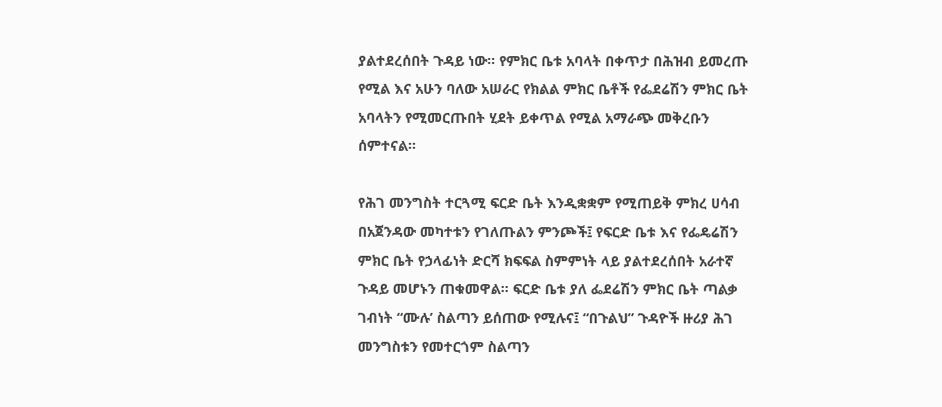ያልተደረሰበት ጉዳይ ነው። የምክር ቤቱ አባላት በቀጥታ በሕዝብ ይመረጡ የሚል እና አሁን ባለው አሠራር የክልል ምክር ቤቶች የፌደሬሽን ምክር ቤት አባላትን የሚመርጡበት ሂደት ይቀጥል የሚል አማራጭ መቅረቡን ሰምተናል።

የሕገ መንግስት ተርጓሚ ፍርድ ቤት እንዲቋቋም የሚጠይቅ ምክረ ሀሳብ በአጀንዳው መካተቱን የገለጡልን ምንጮች፤ የፍርድ ቤቱ እና የፌዴሬሽን ምክር ቤት የኃላፊነት ድርሻ ክፍፍል ስምምነት ላይ ያልተደረሰበት አራተኛ ጉዳይ መሆኑን ጠቁመዋል። ፍርድ ቤቱ ያለ ፌደሬሽን ምክር ቤት ጣልቃ ገብነት “ሙሉ’ ስልጣን ይሰጠው የሚሉና፤ “በጉልህ” ጉዳዮች ዙሪያ ሕገ መንግስቱን የመተርጎም ስልጣን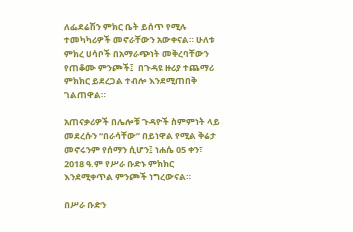ለፌደሬሽን ምክር ቤት ይሰጥ የሚሉ ተመካካሪዎች መኖራቸውን አውቀናል። ሁለቱ ምክረ ሀሳቦች በአማራጭነት መቅረባቸውን የጠቆሙ ምንጮች፤  በጉዳዩ ዙሪያ ተጨማሪ ምክክር ይደረጋል ተብሎ እንደሚጠበቅ ገልጠዋል።

አጠናቃሪዎች በሌሎቹ ጉዳዮች ስምምነት ላይ መደረሱን “በራሳቸው” በይነዋል የሚል ቅሬታ መኖሩንም የሰማን ሲሆን፤ ነሐሴ 05 ቀን፣ 2018 ዓ.ም የሥራ ቡድኑ ምክክር እንደሚቀጥል ምንጮች ነግረውናል።

በሥራ ቡድን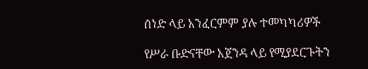ሰነድ ላይ አንፈርምም ያሉ ተመካካሪዎች

የሥራ ቡድናቸው አጀንዳ ላይ የሚያደርጉትን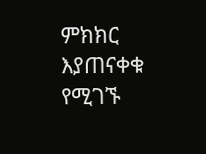ምክክር እያጠናቀቁ የሚገኙ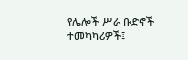የሌሎች ሥራ ቡድኖች ተመካካሪዎች፤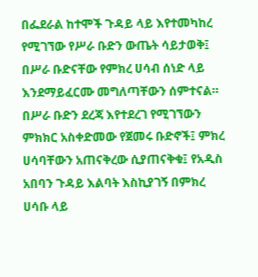በፌደራል ከተሞች ጉዳይ ላይ እየተመካከረ የሚገኘው የሥራ ቡድን ውጤት ሳይታወቅ፤ በሥራ ቡድናቸው የምክረ ሀሳብ ሰነድ ላይ እንደማይፈርሙ መግለጣቸውን ሰምተናል። በሥራ ቡድን ደረጃ እየተደረገ የሚገኘውን ምክክር አስቀድመው የጀመሩ ቡድኖች፤ ምክረ ሀሳባቸውን አጠናቅረው ሲያጠናቅቁ፤ የአዲስ አበባን ጉዳይ እልባት እስኪያገኝ በምክረ ሀሳቡ ላይ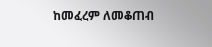ከመፈረም ለመቆጠብ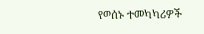የወሰኑ ተመካካሪዎች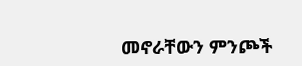መኖራቸውን ምንጮች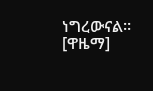ነግረውናል። [ዋዜማ]